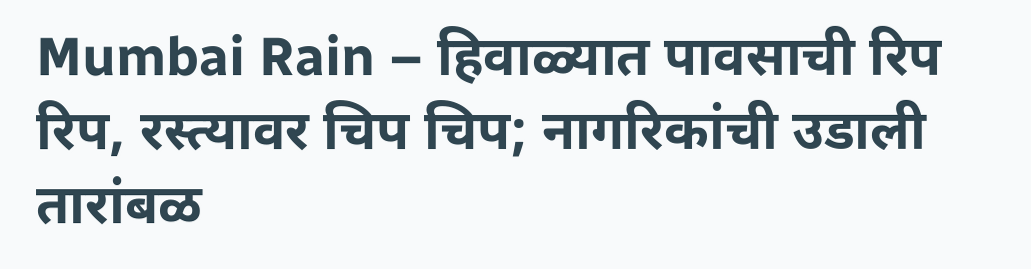Mumbai Rain – हिवाळ्यात पावसाची रिप रिप, रस्त्यावर चिप चिप; नागरिकांची उडाली तारांबळ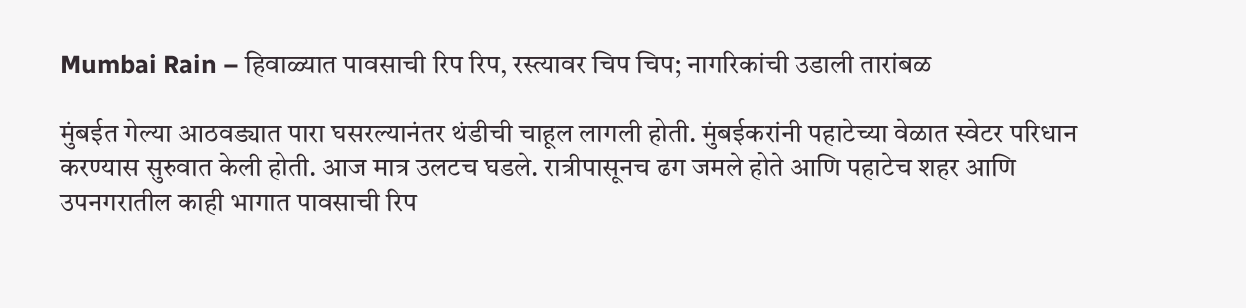Mumbai Rain – हिवाळ्यात पावसाची रिप रिप, रस्त्यावर चिप चिप; नागरिकांची उडाली तारांबळ

मुंबईत गेल्या आठवड्यात पारा घसरल्यानंतर थंडीची चाहूल लागली होती. मुंबईकरांनी पहाटेच्या वेळात स्वेटर परिधान करण्यास सुरुवात केली होती. आज मात्र उलटच घडले. रात्रीपासूनच ढग जमले होते आणि पहाटेच शहर आणि उपनगरातील काही भागात पावसाची रिप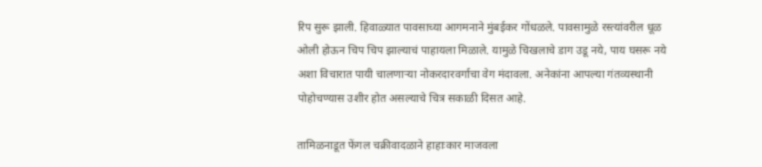रिप सुरू झाली. हिवाळ्यात पावसाच्या आगमनाने मुंबईकर गोंधळले. पावसामुळे रस्त्यांवरील धूळ ओली होऊन चिप चिप झाल्याचं पाहायला मिळाले. यामुळे चिखलाचे डाग उडू नये, पाय घसरू नये अशा विचारात पायी चालणाऱ्या नोकरदारवर्गाचा वेग मंदावला. अनेकांना आपल्या गंतव्यस्थानी पोहोचण्यास उशीर होत असल्याचे चित्र सकाळी दिसत आहे.

तामिळनाडूत फेंगल चक्रीवादळाने हाहाःकार माजवला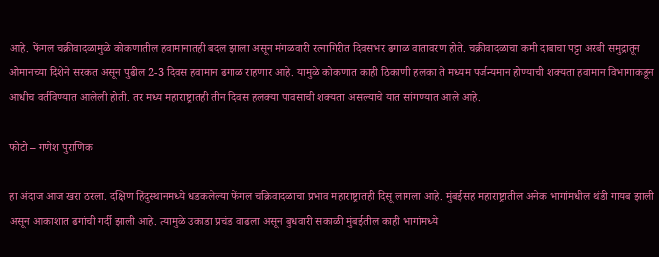आहे. फेंगल चक्रीवादळामुळे कोकणातील हवामानातही बदल झाला असून मंगळवारी रत्नागिरीत दिवसभर ढगाळ वातावरण होते. चक्रीवादळाचा कमी दाबाचा पट्टा अरबी समुद्रातून ओमानच्या दिशेने सरकत असून पुढील 2-3 दिवस हवामान ढगाळ राहणार आहे. यामुळे कोकणात काही ठिकाणी हलका ते मध्यम पर्जन्यमान होण्याची शक्यता हवामान विभागाकडून आधीच वर्तविण्यात आलेली होती. तर मध्य महाराष्ट्रातही तीन दिवस हलक्या पावसाची शक्यता असल्याचे यात सांगण्यात आले आहे.

फोटो – गणेश पुराणिक

हा अंदाज आज खरा ठरला. दक्षिण हिंदुस्थानमध्ये धडकलेल्या फेंगल चक्रि‍वादळाचा प्रभाव महाराष्ट्रातही दिसू लागला आहे. मुंबईसह महाराष्ट्रातील अनेक भागांमधील थंडी गायब झाली असून आकाशात ढगांची गर्दी झाली आहे. त्यामुळे उकाडा प्रचंड वाढला असून बुधवारी सकाळी मुंबईतील काही भागांमध्ये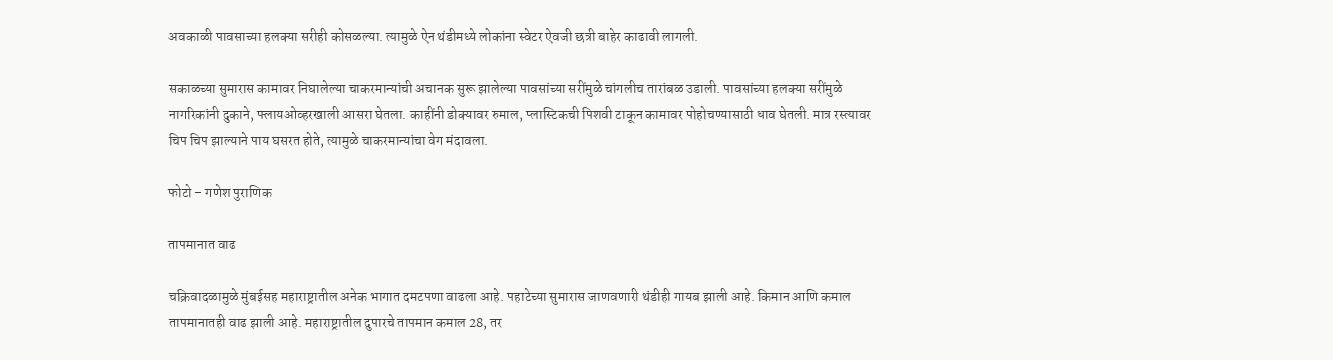अवकाळी पावसाच्या हलक्या सरीही कोसळल्या. त्यामुळे ऐन थंडीमध्ये लोकांना स्वेटर ऐवजी छत्री बाहेर काढावी लागली.

सकाळच्या सुमारास कामावर निघालेल्या चाकरमान्यांची अचानक सुरू झालेल्या पावसांच्या सरींमुळे चांगलीच तारांबळ उडाली. पावसांच्या हलक्या सरींमुळे नागरिकांनी दुकाने, फ्लायओव्हरखाली आसरा घेतला. काहींनी डोक्यावर रुमाल, प्लास्टिकची पिशवी टाकून कामावर पोहोचण्यासाठी धाव घेतली. मात्र रस्त्यावर चिप चिप झाल्याने पाय घसरत होते, त्यामुळे चाकरमान्यांचा वेग मंदावला.

फोटो – गणेश पुराणिक

तापमानात वाढ

चक्रि‍वादळामुळे मुंबईसह महाराष्ट्रातील अनेक भागात दमटपणा वाढला आहे. पहाटेच्या सुमारास जाणवणारी थंडीही गायब झाली आहे. किमान आणि कमाल तापमानातही वाढ झाली आहे. महाराष्ट्रातील दुपारचे तापमान कमाल 28, तर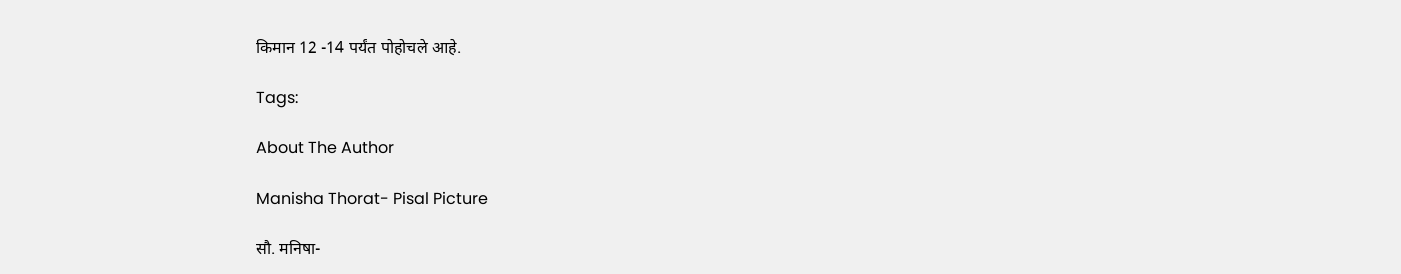किमान 12 -14 पर्यंत पोहोचले आहे.

Tags:

About The Author

Manisha Thorat- Pisal Picture

सौ. मनिषा-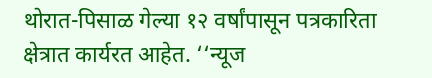थोरात-पिसाळ गेल्या १२ वर्षांपासून पत्रकारिता क्षेत्रात कार्यरत आहेत. ‘‘न्यूज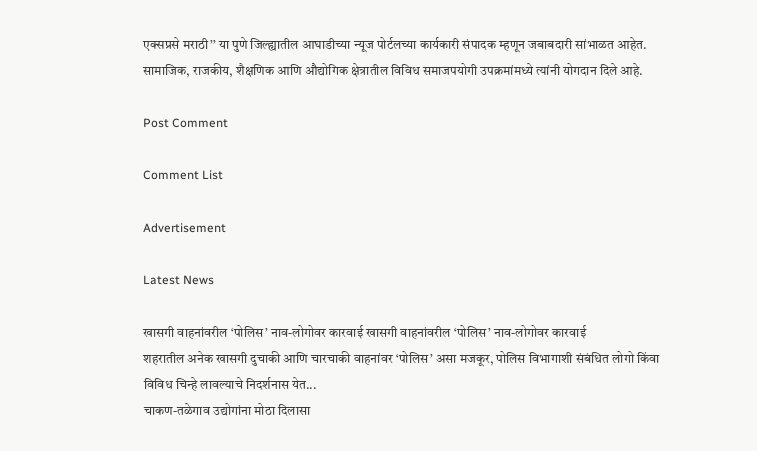एक्सप्रसे मराठी’’ या पुणे जिल्ह्यातील आघाडीच्या न्यूज पोर्टलच्या कार्यकारी संपादक म्हणून जबाबदारी सांभाळत आहेत. सामाजिक, राजकीय, शैक्षणिक आणि औद्योगिक क्षेत्रातील विविध समाजपयोगी उपक्रमांमध्ये त्यांनी योगदान दिले आहे.

Post Comment

Comment List

Advertisement

Latest News

खासगी वाहनांवरील ‘पोलिस’ नाव-लोगोवर कारवाई खासगी वाहनांवरील ‘पोलिस’ नाव-लोगोवर कारवाई
शहरातील अनेक खासगी दुचाकी आणि चारचाकी वाहनांवर ‘पोलिस’ असा मजकूर, पोलिस विभागाशी संबंधित लोगो किंवा विविध चिन्हे लावल्याचे निदर्शनास येत...
चाकण-तळेगाव उद्योगांना मोठा दिलासा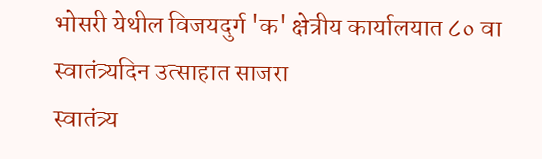भोसरी येथील विजयदुर्ग 'क' क्षेत्रीय कार्यालयात ८० वा स्वातंत्र्यदिन उत्साहात साजरा
स्वातंत्र्य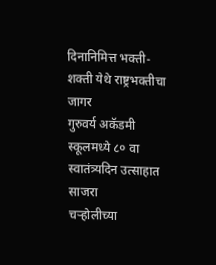दिनानिमित्त भक्ती-शक्ती येथे राष्ट्रभक्तीचा जागर
गुरुवर्य अकॅडमी स्कूलमध्ये ८० वा स्वातंत्र्यदिन उत्साहात साजरा
चऱ्होलीच्या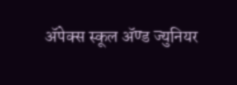अ‍ॅपेक्स स्कूल अ‍ॅण्ड ज्युनियर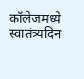कॉलेजमध्ये स्वातंत्र्यदिन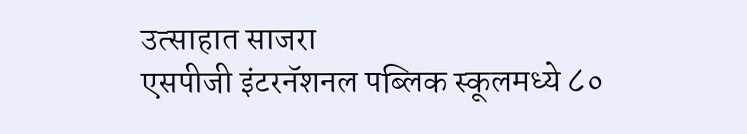उत्साहात साजरा
एसपीजी इंटरनॅशनल पब्लिक स्कूलमध्ये ८०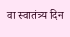वा स्वातंत्र्य दिन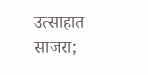उत्साहात साजरा;